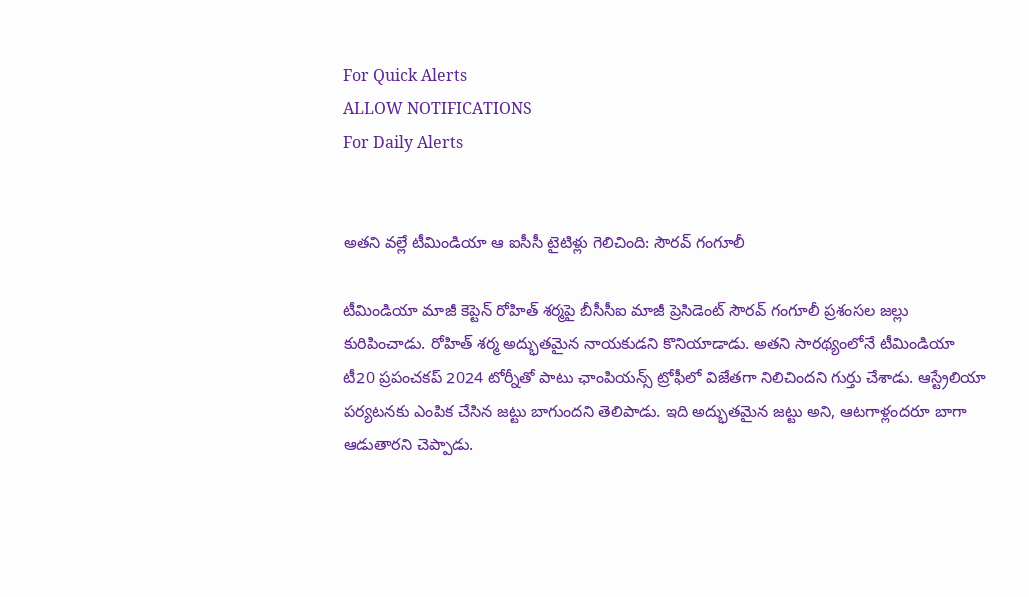For Quick Alerts
ALLOW NOTIFICATIONS
For Daily Alerts


అతని వల్లే టీమిండియా ఆ ఐసీసీ టైటిళ్లు గెలిచింది: సౌరవ్ గంగూలీ

టీమిండియా మాజీ కెప్టెన్ రోహిత్ శర్మపై బీసీసీఐ మాజీ ప్రెసిడెంట్ సౌరవ్ గంగూలీ ప్రశంసల జల్లు కురిపించాడు. రోహిత్ శర్మ అద్భుతమైన నాయకుడని కొనియాడాడు. అతని సారథ్యంలోనే టీమిండియా టీ20 ప్రపంచకప్ 2024 టోర్నీతో పాటు ఛాంపియన్స్ ట్రోఫీలో విజేతగా నిలిచిందని గుర్తు చేశాడు. ఆస్ట్రేలియా పర్యటనకు ఎంపిక చేసిన జట్టు బాగుందని తెలిపాడు. ఇది అద్భుతమైన జట్టు అని, ఆటగాళ్లందరూ బాగా ఆడుతారని చెప్పాడు.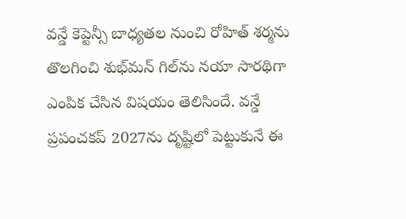వన్డే కెప్టెన్సీ బాధ్యతల నుంచి రోహిత్ శర్మను తొలగించి శుభ్‌మన్ గిల్‌ను నయా సారథిగా ఎంపిక చేసిన విషయం తెలిసిందే. వన్డే ప్రపంచకప్ 2027ను దృష్టిలో పెట్టుకునే ఈ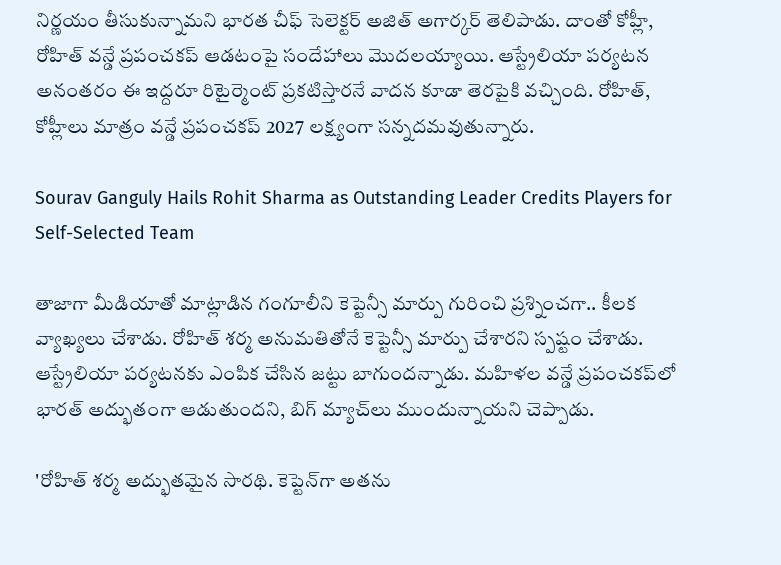నిర్ణయం తీసుకున్నామని భారత చీఫ్ సెలెక్టర్ అజిత్ అగార్కర్ తెలిపాడు. దాంతో కోహ్లీ, రోహిత్ వన్డే ప్రపంచకప్ ఆడటంపై సందేహాలు మొదలయ్యాయి. ఆస్ట్రేలియా పర్యటన అనంతరం ఈ ఇద్దరూ రిటైర్మెంట్ ప్రకటిస్తారనే వాదన కూడా తెరపైకి వచ్చింది. రోహిత్, కోహ్లీలు మాత్రం వన్డే ప్రపంచకప్ 2027 లక్ష్యంగా సన్నదమవుతున్నారు.

Sourav Ganguly Hails Rohit Sharma as Outstanding Leader Credits Players for Self-Selected Team

తాజాగా మీడియాతో మాట్లాడిన గంగూలీని కెప్టెన్సీ మార్పు గురించి ప్రశ్నించగా.. కీలక వ్యాఖ్యలు చేశాడు. రోహిత్ శర్మ అనుమతితోనే కెప్టెన్సీ మార్పు చేశారని స్పష్టం చేశాడు. ఆస్ట్రేలియా పర్యటనకు ఎంపిక చేసిన జట్టు బాగుందన్నాడు. మహిళల వన్డే ప్రపంచకప్‌లో భారత్ అద్భుతంగా ఆడుతుందని, బిగ్ మ్యాచ్‌లు ముందున్నాయని చెప్పాడు.

'రోహిత్ శర్మ అద్భుతమైన సారథి. కెప్టెన్‌గా అతను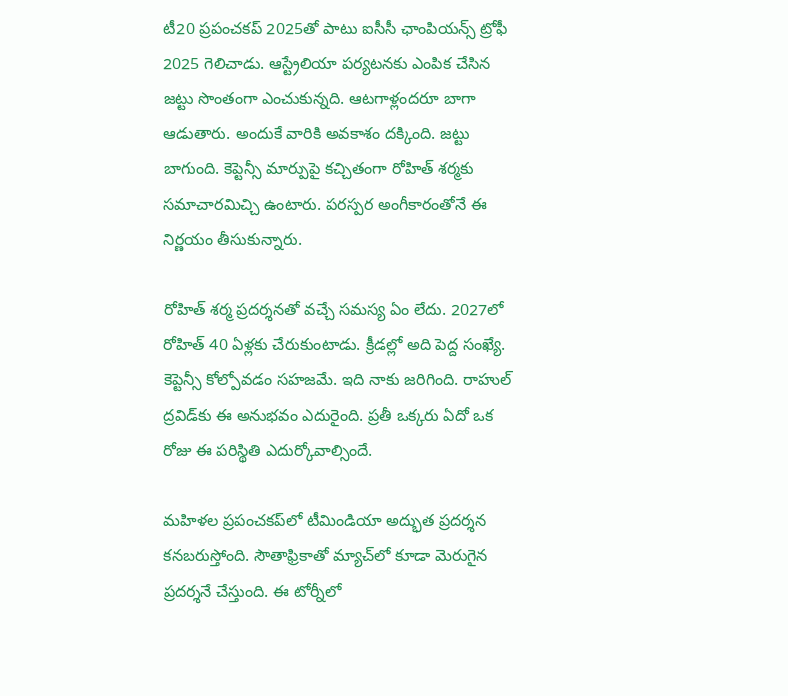టీ20 ప్రపంచకప్ 2025తో పాటు ఐసీసీ ఛాంపియన్స్ ట్రోఫీ 2025 గెలిచాడు. ఆస్ట్రేలియా పర్యటనకు ఎంపిక చేసిన జట్టు సొంతంగా ఎంచుకున్నది. ఆటగాళ్లందరూ బాగా ఆడుతారు. అందుకే వారికి అవకాశం దక్కింది. జట్టు బాగుంది. కెప్టెన్సీ మార్పుపై కచ్చితంగా రోహిత్ శర్మకు సమాచారమిచ్చి ఉంటారు. పరస్పర అంగీకారంతోనే ఈ నిర్ణయం తీసుకున్నారు.

రోహిత్ శర్మ ప్రదర్శనతో వచ్చే సమస్య ఏం లేదు. 2027లో రోహిత్ 40 ఏళ్లకు చేరుకుంటాడు. క్రీడల్లో అది పెద్ద సంఖ్యే. కెప్టెన్సీ కోల్పోవడం సహజమే. ఇది నాకు జరిగింది. రాహుల్ ద్రవిడ్‌కు ఈ అనుభవం ఎదురైంది. ప్రతీ ఒక్కరు ఏదో ఒక రోజు ఈ పరిస్థితి ఎదుర్కోవాల్సిందే.

మహిళల ప్రపంచకప్‌లో టీమిండియా అద్భుత ప్రదర్శన కనబరుస్తోంది. సౌతాఫ్రికాతో మ్యాచ్‌లో కూడా మెరుగైన ప్రదర్శనే చేస్తుంది. ఈ టోర్నీలో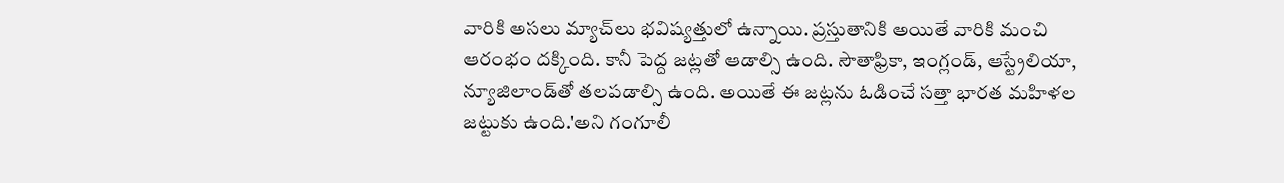వారికి అసలు మ్యాచ్‌లు భవిష్యత్తులో ఉన్నాయి. ప్రస్తుతానికి అయితే వారికి మంచి ఆరంభం దక్కింది. కానీ పెద్ద జట్లతో ఆడాల్సి ఉంది. సౌతాఫ్రికా, ఇంగ్లండ్, ఆస్ట్రేలియా, న్యూజిలాండ్‌తో తలపడాల్సి ఉంది. అయితే ఈ జట్లను ఓడించే సత్తా భారత మహిళల జట్టుకు ఉంది.'అని గంగూలీ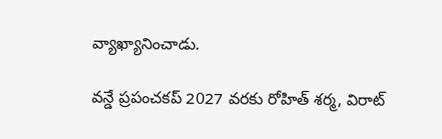వ్యాఖ్యానించాడు.

వన్డే ప్రపంచకప్ 2027 వరకు రోహిత్ శర్మ, విరాట్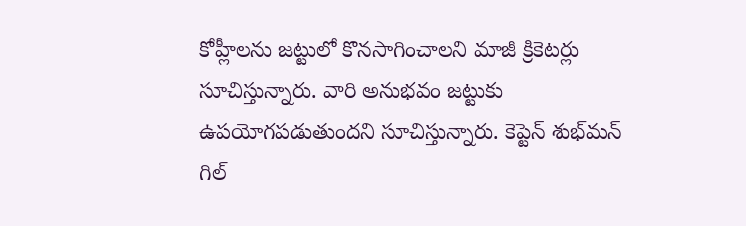కోహ్లీలను జట్టులో కొనసాగించాలని మాజీ క్రికెటర్లు సూచిస్తున్నారు. వారి అనుభవం జట్టుకు ఉపయోగపడుతుందని సూచిస్తున్నారు. కెప్టెన్ శుభ్‌మన్ గిల్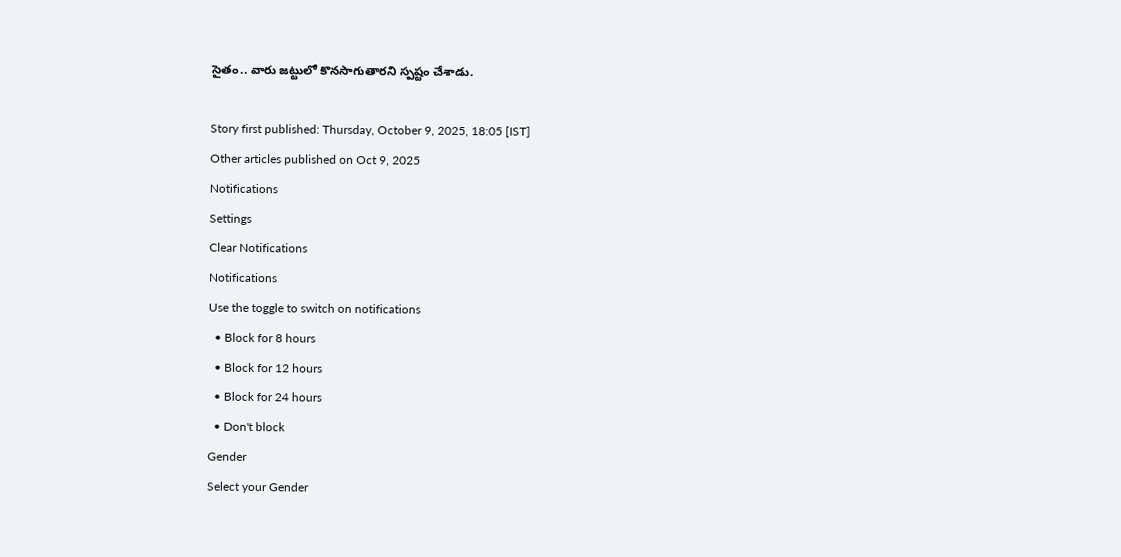సైతం.. వారు జట్టులో కొనసాగుతారని స్పష్టం చేశాడు.

Story first published: Thursday, October 9, 2025, 18:05 [IST]
Other articles published on Oct 9, 2025
Notifications
Settings
Clear Notifications
Notifications
Use the toggle to switch on notifications
  • Block for 8 hours
  • Block for 12 hours
  • Block for 24 hours
  • Don't block
Gender
Select your Gender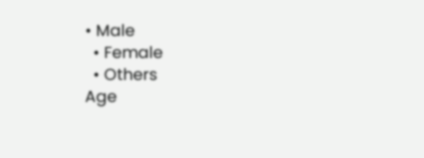• Male
  • Female
  • Others
Age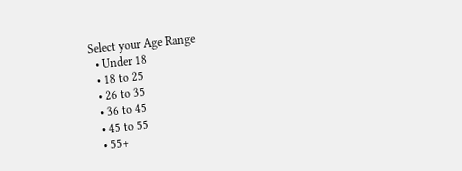Select your Age Range
  • Under 18
  • 18 to 25
  • 26 to 35
  • 36 to 45
  • 45 to 55
  • 55+